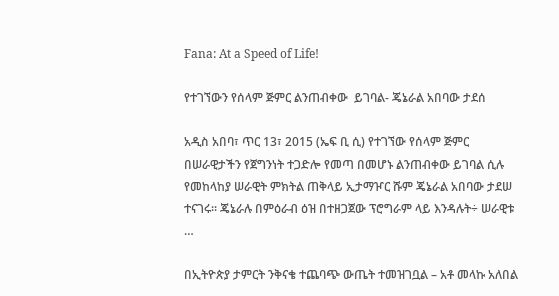Fana: At a Speed of Life!

የተገኘውን የሰላም ጅምር ልንጠብቀው  ይገባል- ጄኔራል አበባው ታደሰ

አዲስ አበባ፣ ጥር 13፣ 2015 (ኤፍ ቢ ሲ) የተገኘው የሰላም ጅምር በሠራዊታችን የጀግንነት ተጋድሎ የመጣ በመሆኑ ልንጠብቀው ይገባል ሲሉ የመከላከያ ሠራዊት ምክትል ጠቅላይ ኢታማዦር ሹም ጄኔራል አበባው ታደሠ ተናገሩ፡፡ ጄኔራሉ በምዕራብ ዕዝ በተዘጋጀው ፕሮግራም ላይ እንዳሉት÷ ሠራዊቱ …

በኢትዮጵያ ታምርት ንቅናቄ ተጨባጭ ውጤት ተመዝገቧል – አቶ መላኩ አለበል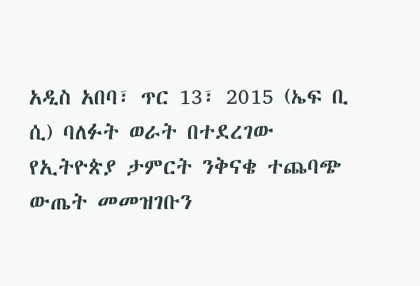አዲስ አበባ፣ ጥር 13፣ 2015 (ኤፍ ቢ ሲ) ባለፉት ወራት በተደረገው የኢትዮጵያ ታምርት ንቅናቄ ተጨባጭ ውጤት መመዝገቡን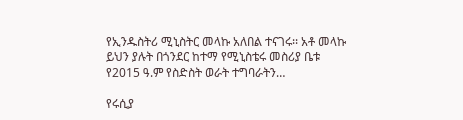የኢንዱስትሪ ሚኒስትር መላኩ አለበል ተናገሩ፡፡ አቶ መላኩ ይህን ያሉት በጎንደር ከተማ የሚኒስቴሩ መስሪያ ቤቱ የ2015 ዓ.ም የስድስት ወራት ተግባራትን…

የሩሲያ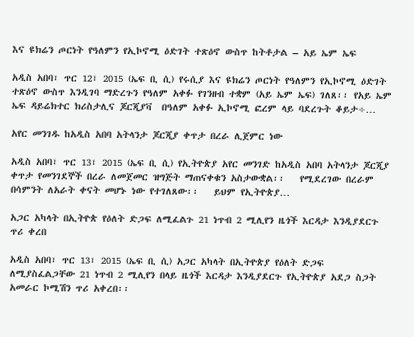እና ዩክሬን ጦርነት የዓለምን የኢኮኖሚ ዕድገት ተጽዕኖ ውስጥ ከትቶታል – አይ ኤም ኤፍ

አዲስ አበባ፣ ጥር 12፣ 2015 (ኤፍ ቢ ሲ) የሩሲያ እና ዩክሬን ጦርነት የዓለምን የኢኮኖሚ ዕድገት ተጽዕኖ ውስጥ እንዲገባ ማድረጉን የዓለም አቀፉ የገንዘብ ተቋም (አይ ኤም ኤፍ) ገለጸ፡፡ የአይ ኤም ኤፍ ዳይሬክተር ክሪስታሊና ጆርጂያቫ  በዓለም አቀፉ ኢኮኖሚ ፎረም ላይ ባደረጉት ቆይታ÷…

አየር መንገዱ ከአዲስ አበባ አትላንታ ጆርጂያ ቀጥታ በረራ ሊጀምር ነው

አዲስ አበባ፣ ጥር 13፣ 2015 (ኤፍ ቢ ሲ) የኢትዮጵያ አየር መንገድ ከአዲስ አበባ አትላንታ ጆርጂያ ቀጥታ የመንገደኞች በረራ ለመጀመር ዝግጅት ማጠናቀቁን አስታውቋል፡፡   የሚደረገው በረራም በሳምንት ለአራት ቀናት መሆኑ ነው የተገለጸው፡፡   ይህም የኢትዮጵያ…

አጋር አካላት በኢትዮጵ የዕለት ድጋፍ ለሚፈልጉ 21 ነጥብ 2 ሚሊየን ዜጎች እርዳታ እንዲያደርጉ ጥሪ ቀረበ

አዲስ አበባ፣ ጥር 13፣ 2015 (ኤፍ ቢ ሲ) አጋር አካላት በኢትዮጵያ የዕለት ድጋፍ ለሚያስፈልጋቸው 21 ነጥብ 2 ሚሊየን በላይ ዜጎች እርዳታ እንዲያደርጉ የኢትዮጵያ አደጋ ስጋት አመራር ኮሚሽን ጥሪ አቀረበ፡፡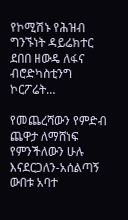የኮሚሽኑ የሕዝብ ግንኙነት ዳይሬክተር ደበበ ዘውዴ ለፋና ብሮድካስቲንግ ኮርፖሬት…

የመጨረሻውን የምድብ ጨዋታ ለማሸነፍ የምንችለውን ሁሉ እናደርጋለን-አሰልጣኝ ውበቱ አባተ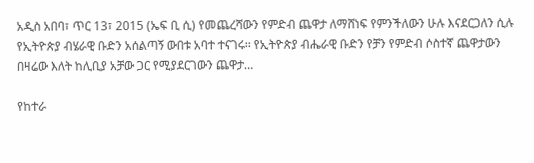አዲስ አበባ፣ ጥር 13፣ 2015 (ኤፍ ቢ ሲ) የመጨረሻውን የምድብ ጨዋታ ለማሸነፍ የምንችለውን ሁሉ እናደርጋለን ሲሉ የኢትዮጵያ ብሄራዊ ቡድን አሰልጣኝ ውበቱ አባተ ተናገሩ፡፡ የኢትዮጵያ ብሔራዊ ቡድን የቻን የምድብ ሶስተኛ ጨዋታውን በዛሬው እለት ከሊቢያ አቻው ጋር የሚያደርገውን ጨዋታ…

የከተራ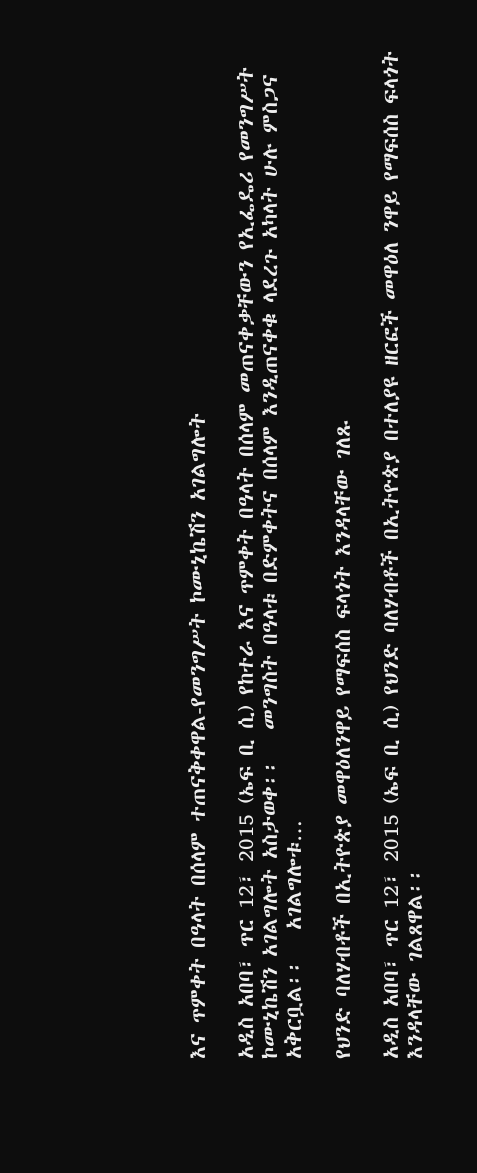እና ጥምቀት በዓላት በሰላም ተጠናቅቀዋል-የመንግሥት ኮሙኒኬሽን አገልግሎት

አዲስ አበባ፣ ጥር 12፣ 2015 (ኤፍ ቢ ሲ) የከተራ እና ጥምቀት በዓላት በሰላም መጠናቀቃቸውን የኢፌዴሪ የመንግሥት ኮሙኒኬሽን አገልግሎት አስታወቀ፡፡   መንግስት በዓላቱ በድምቀትና በሰላም እንዲጠናቀቁ ላደረጉ አካላት ሁሉ ምስጋና አቅርቧል፡፡   አገልግሎቱ…

የህንድ ባለሃብቶች በኢትዮጵያ መዋዕለንዋይ የማፍሰስ ፍላጎት እንዳላቸው ገለጹ

አዲስ አበባ፣ ጥር 12፣ 2015 (ኤፍ ቢ ሲ) የህንድ ባለሃብቶች በኢትዮጵያ በተለያዩ ዘርፎች መዋዕለ ንዋይ የማፍሰስ ፍላጎት እንዳላቸው ገልጸዋል፡፡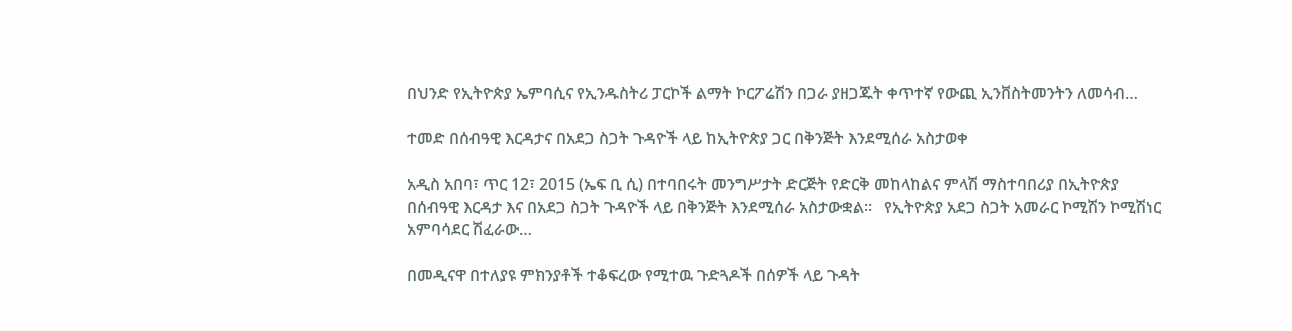በህንድ የኢትዮጵያ ኤምባሲና የኢንዱስትሪ ፓርኮች ልማት ኮርፖሬሽን በጋራ ያዘጋጁት ቀጥተኛ የውጪ ኢንቨስትመንትን ለመሳብ…

ተመድ በሰብዓዊ እርዳታና በአደጋ ስጋት ጉዳዮች ላይ ከኢትዮጵያ ጋር በቅንጅት እንደሚሰራ አስታወቀ

አዲስ አበባ፣ ጥር 12፣ 2015 (ኤፍ ቢ ሲ) በተባበሩት መንግሥታት ድርጅት የድርቅ መከላከልና ምላሽ ማስተባበሪያ በኢትዮጵያ በሰብዓዊ እርዳታ እና በአደጋ ስጋት ጉዳዮች ላይ በቅንጅት እንደሚሰራ አስታውቋል፡፡   የኢትዮጵያ አደጋ ስጋት አመራር ኮሚሽን ኮሚሽነር አምባሳደር ሽፈራው…

በመዲናዋ በተለያዩ ምክንያቶች ተቆፍረው የሚተዉ ጉድጓዶች በሰዎች ላይ ጉዳት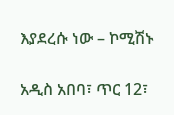እያደረሱ ነው – ኮሚሽኑ

አዲስ አበባ፣ ጥር 12፣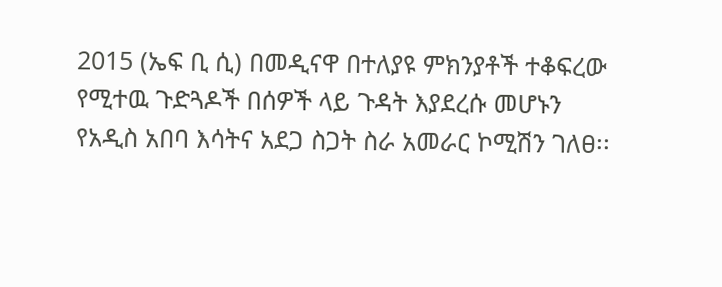2015 (ኤፍ ቢ ሲ) በመዲናዋ በተለያዩ ምክንያቶች ተቆፍረው የሚተዉ ጉድጓዶች በሰዎች ላይ ጉዳት እያደረሱ መሆኑን የአዲስ አበባ እሳትና አደጋ ስጋት ስራ አመራር ኮሚሽን ገለፀ፡፡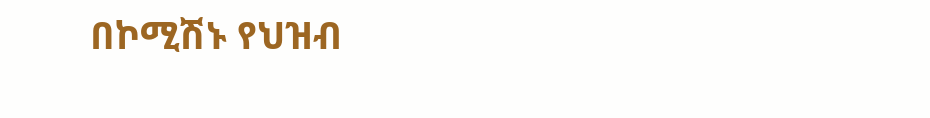በኮሚሽኑ የህዝብ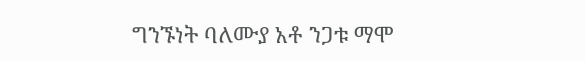ግንኙነት ባለሙያ አቶ ንጋቱ ማሞ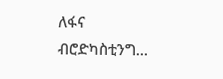ለፋና ብሮድካስቲንግ…